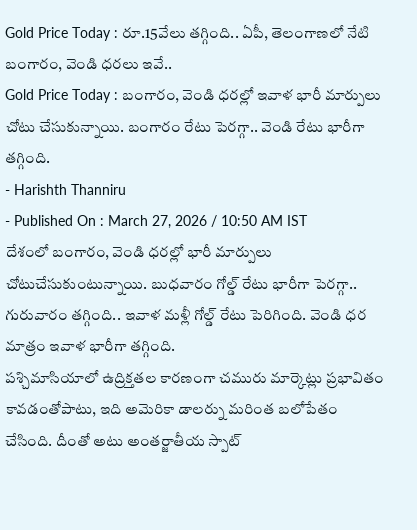Gold Price Today : రూ.15వేలు తగ్గింది.. ఏపీ, తెలంగాణలో నేటి బంగారం, వెండి ధరలు ఇవే..
Gold Price Today : బంగారం, వెండి ధరల్లో ఇవాళ భారీ మార్పులు చోటు చేసుకున్నాయి. బంగారం రేటు పెరగ్గా.. వెండి రేటు భారీగా తగ్గింది.
- Harishth Thanniru
- Published On : March 27, 2026 / 10:50 AM IST
దేశంలో బంగారం, వెండి ధరల్లో భారీ మార్పులు చోటుచేసుకుంటున్నాయి. బుధవారం గోల్డ్ రేటు భారీగా పెరగ్గా.. గురువారం తగ్గింది.. ఇవాళ మళ్లీ గోల్డ్ రేటు పెరిగింది. వెండి ధర మాత్రం ఇవాళ భారీగా తగ్గింది.
పశ్చిమాసియాలో ఉద్రిక్తతల కారణంగా చమురు మార్కెట్లు ప్రభావితం కావడంతోపాటు, ఇది అమెరికా డాలర్ను మరింత బలోపేతం చేసింది. దీంతో అటు అంతర్జాతీయ స్పాట్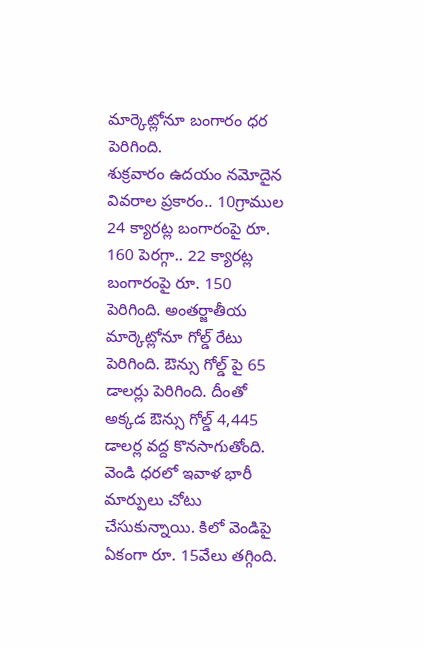మార్కెట్లోనూ బంగారం ధర పెరిగింది.
శుక్రవారం ఉదయం నమోదైన వివరాల ప్రకారం.. 10గ్రాముల 24 క్యారట్ల బంగారంపై రూ. 160 పెరగ్గా.. 22 క్యారట్ల బంగారంపై రూ. 150 పెరిగింది. అంతర్జాతీయ మార్కెట్లోనూ గోల్డ్ రేటు పెరిగింది. ఔన్సు గోల్డ్ పై 65 డాలర్లు పెరిగింది. దీంతో అక్కడ ఔన్సు గోల్డ్ 4,445 డాలర్ల వద్ద కొనసాగుతోంది.
వెండి ధరలో ఇవాళ భారీ మార్పులు చోటు చేసుకున్నాయి. కిలో వెండిపై ఏకంగా రూ. 15వేలు తగ్గింది.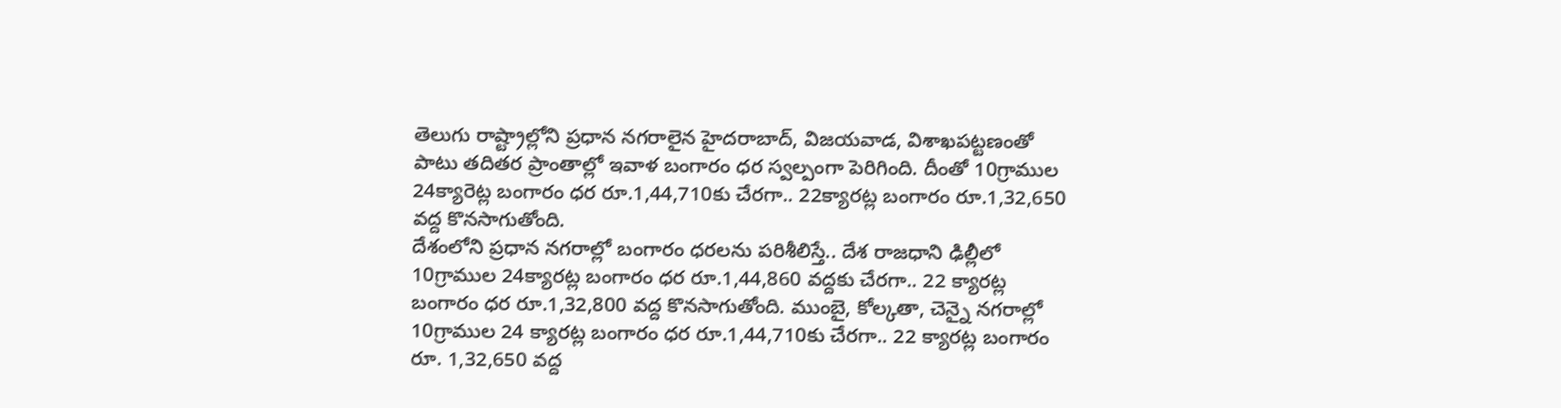తెలుగు రాష్ట్రాల్లోని ప్రధాన నగరాలైన హైదరాబాద్, విజయవాడ, విశాఖపట్టణంతో పాటు తదితర ప్రాంతాల్లో ఇవాళ బంగారం ధర స్వల్పంగా పెరిగింది. దీంతో 10గ్రాముల 24క్యారెట్ల బంగారం ధర రూ.1,44,710కు చేరగా.. 22క్యారట్ల బంగారం రూ.1,32,650 వద్ద కొనసాగుతోంది.
దేశంలోని ప్రధాన నగరాల్లో బంగారం ధరలను పరిశీలిస్తే.. దేశ రాజధాని ఢిల్లీలో 10గ్రాముల 24క్యారట్ల బంగారం ధర రూ.1,44,860 వద్దకు చేరగా.. 22 క్యారట్ల బంగారం ధర రూ.1,32,800 వద్ద కొనసాగుతోంది. ముంబై, కోల్కతా, చెన్నై నగరాల్లో 10గ్రాముల 24 క్యారట్ల బంగారం ధర రూ.1,44,710కు చేరగా.. 22 క్యారట్ల బంగారం రూ. 1,32,650 వద్ద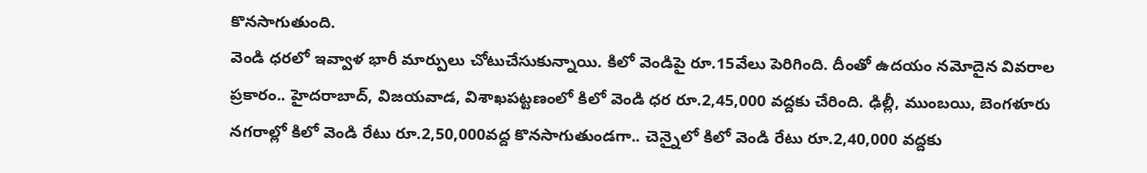కొనసాగుతుంది.
వెండి ధరలో ఇవ్వాళ భారీ మార్పులు చోటుచేసుకున్నాయి. కిలో వెండిపై రూ.15వేలు పెరిగింది. దీంతో ఉదయం నమోదైన వివరాల ప్రకారం.. హైదరాబాద్, విజయవాడ, విశాఖపట్టణంలో కిలో వెండి ధర రూ.2,45,000 వద్దకు చేరింది. ఢిల్లీ, ముంబయి, బెంగళూరు నగరాల్లో కిలో వెండి రేటు రూ.2,50,000వద్ద కొనసాగుతుండగా.. చెన్నైలో కిలో వెండి రేటు రూ.2,40,000 వద్దకు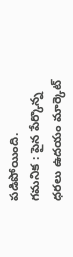పడిపోయింది.
గమనిక : పైన పేర్కొన్న ధరలు ఉదయం మార్కెట్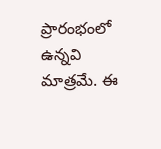ప్రారంభంలో ఉన్నవి మాత్రమే. ఈ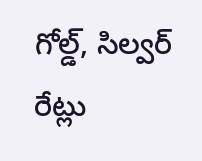గోల్డ్, సిల్వర్ రేట్లు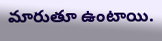మారుతూ ఉంటాయి.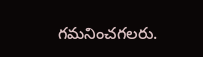గమనించగలరు.